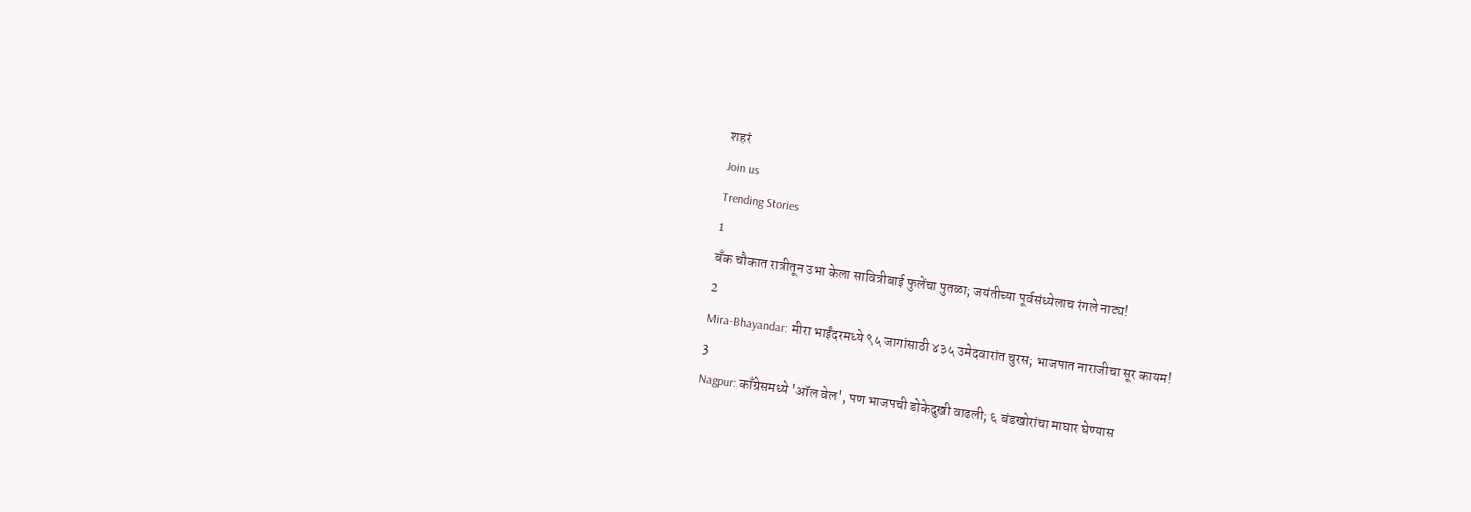शहरं
Join us
Trending Stories
1
बँक चौकात रात्रीतून उभा केला सावित्रीबाई फुलेंचा पुतळा; जयंतीच्या पूर्वसंध्येलाच रंगले नाट्य!
2
Mira-Bhayandar: मीरा भाईंदरमध्ये ९५ जागांसाठी ४३५ उमेदवारांत चुरस; भाजपात नाराजीचा सूर कायम!
3
Nagpur: काँग्रेसमध्ये 'ऑल वेल', पण भाजपची डोकेदुखी वाढली; ६ बंडखोरांचा माघार घेण्यास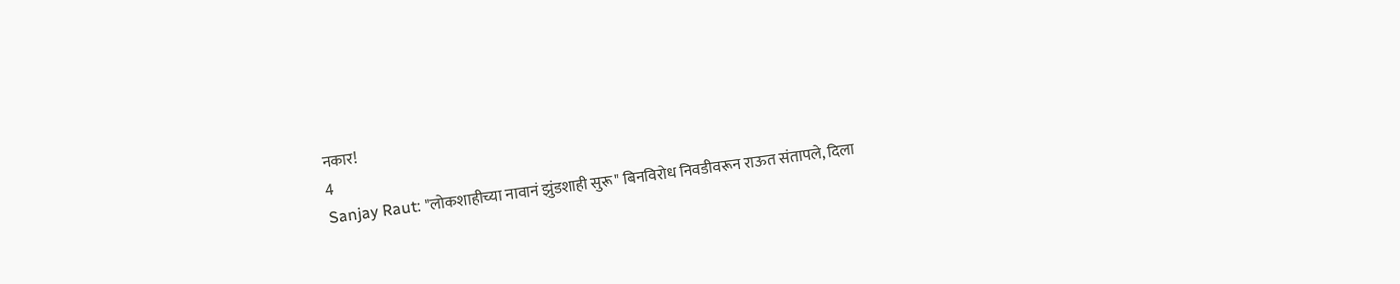नकार!
4
Sanjay Raut: "लोकशाहीच्या नावानं झुंडशाही सुरू" बिनविरोध निवडीवरून राऊत संतापले, दिला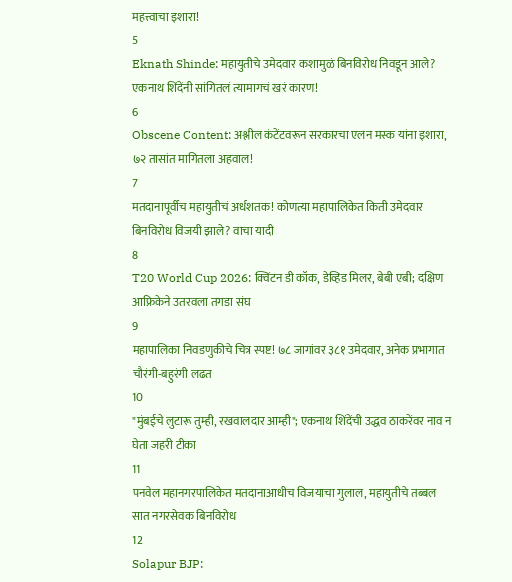महत्त्वाचा इशारा!
5
Eknath Shinde: महायुतीचे उमेदवार कशामुळं बिनविरोध निवडून आले? एकनाथ शिंदेंनी सांगितलं त्यामागचं खरं कारण!
6
Obscene Content: अश्लील कंटेंटवरून सरकारचा एलन मस्क यांना इशारा, ७२ तासांत मागितला अहवाल!
7
मतदानापूर्वीच महायुतीचं अर्धशतक! कोणत्या महापालिकेत किती उमेदवार बिनविरोध विजयी झाले? वाचा यादी
8
T20 World Cup 2026: क्विंटन डी कॉक, डेव्हिड मिलर, बेबी एबी; दक्षिण आफ्रिकेने उतरवला तगडा संघ
9
महापालिका निवडणुकीचे चित्र स्पष्ट! ७८ जागांवर ३८१ उमेदवार, अनेक प्रभागात चौरंगी-बहुरंगी लढत
10
"मुंबईचे लुटारू तुम्ही, रखवालदार आम्ही"; एकनाथ शिंदेंची उद्धव ठाकरेंवर नाव न घेता जहरी टीका
11
पनवेल महानगरपालिकेत मतदानाआधीच विजयाचा गुलाल, महायुतीचे तब्बल सात नगरसेवक बिनविरोध
12
Solapur BJP: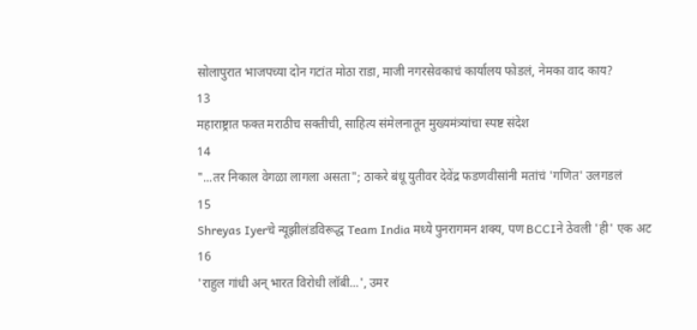सोलापुरात भाजपच्या दोन गटांत मोठा राडा, माजी नगरसेवकाचं कार्यालय फोडलं, नेमका वाद काय?
13
महाराष्ट्रात फक्त मराठीच सक्तीची, साहित्य संमेलनातून मुख्यमंत्र्यांचा स्पष्ट संदेश
14
"...तर निकाल वेगळा लागला असता"; ठाकरे बंधू युतीवर देवेंद्र फडणवीसांनी मतांचं 'गणित' उलगडलं
15
Shreyas Iyerचे न्यूझीलंडविरूद्ध Team India मध्ये पुनरागमन शक्य, पण BCCIने ठेवली 'ही' एक अट
16
'राहुल गांधी अन् भारत विरोधी लॉबी...', उमर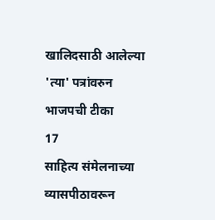खालिदसाठी आलेल्या 'त्या' पत्रांवरुन भाजपची टीका
17
साहित्य संमेलनाच्या व्यासपीठावरून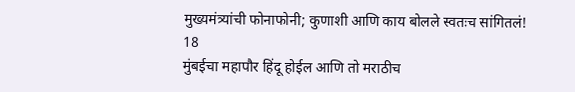मुख्यमंत्र्यांची फोनाफोनी; कुणाशी आणि काय बोलले स्वतःच सांगितलं!
18
मुंबईचा महापौर हिंदू होईल आणि तो मराठीच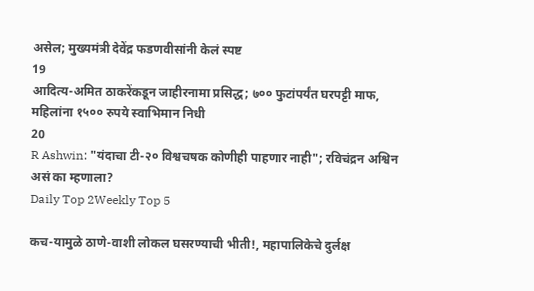असेल; मुख्यमंत्री देवेंद्र फडणवीसांनी केलं स्पष्ट
19
आदित्य-अमित ठाकरेंकडून जाहीरनामा प्रसिद्ध; ७०० फुटांपर्यंत घरपट्टी माफ, महिलांना १५०० रुपये स्वाभिमान निधी
20
R Ashwin: "यंदाचा टी-२० विश्वचषक कोणीही पाहणार नाही"; रविचंद्रन अश्विन असं का म्हणाला?
Daily Top 2Weekly Top 5

कच-यामुळे ठाणे-वाशी लोकल घसरण्याची भीती!, महापालिकेचे दुर्लक्ष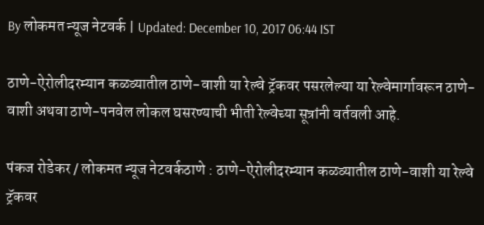By लोकमत न्यूज नेटवर्क | Updated: December 10, 2017 06:44 IST

ठाणे-ऐरोलीदरम्यान कळव्यातील ठाणे-वाशी या रेल्वे ट्रॅकवर पसरलेल्या या रेल्वेमार्गावरून ठाणे-वाशी अथवा ठाणे-पनवेल लोकल घसरण्याची भीती रेल्वेच्या सूत्रांनी वर्तवली आहे.

पंकज रोडेकर / लोकमत न्यूज नेटवर्कठाणे : ठाणे-ऐरोलीदरम्यान कळव्यातील ठाणे-वाशी या रेल्वे ट्रॅकवर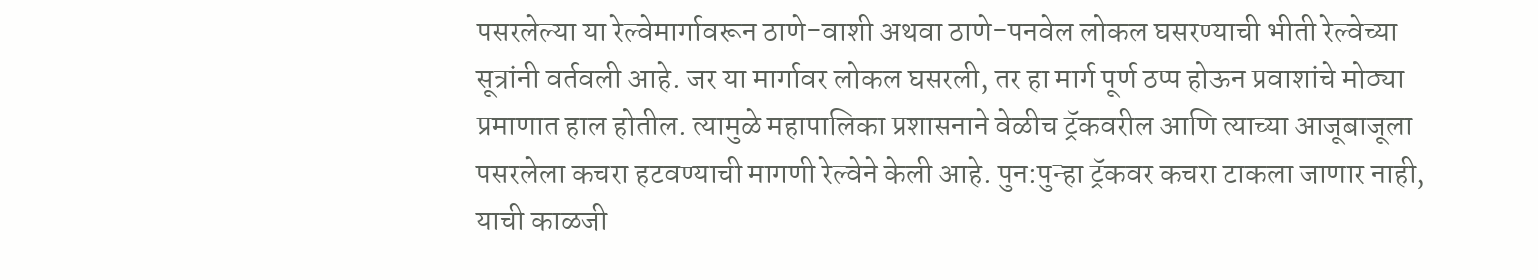पसरलेल्या या रेल्वेमार्गावरून ठाणे-वाशी अथवा ठाणे-पनवेल लोकल घसरण्याची भीती रेल्वेच्या सूत्रांनी वर्तवली आहे. जर या मार्गावर लोकल घसरली, तर हा मार्ग पूर्ण ठप्प होऊन प्रवाशांचे मोठ्या प्रमाणात हाल होतील. त्यामुळे महापालिका प्रशासनाने वेळीच ट्रॅकवरील आणि त्याच्या आजूबाजूला पसरलेला कचरा हटवण्याची मागणी रेल्वेने केली आहे. पुन:पुन्हा ट्रॅकवर कचरा टाकला जाणार नाही, याची काळजी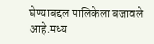घेण्याबद्दल पालिकेला बजावले आहे.मध्य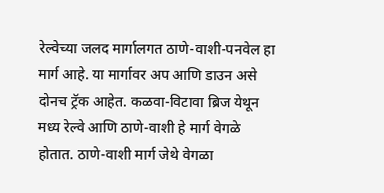रेल्वेच्या जलद मार्गालगत ठाणे-वाशी-पनवेल हा मार्ग आहे. या मार्गावर अप आणि डाउन असे दोनच ट्रॅक आहेत. कळवा-विटावा ब्रिज येथून मध्य रेल्वे आणि ठाणे-वाशी हे मार्ग वेगळे होतात. ठाणे-वाशी मार्ग जेथे वेगळा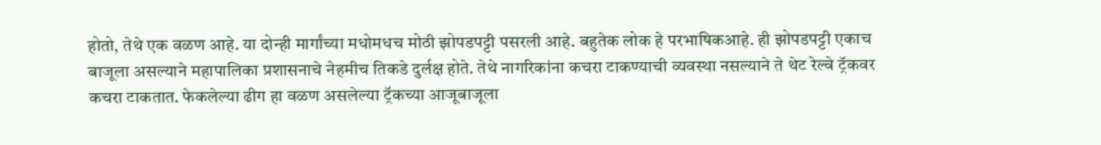होतो, तेथे एक वळण आहे. या दोन्ही मार्गांच्या मधोमधच मोठी झोपडपट्टी पसरली आहे. बहुतेक लोक हे परभाषिकआहे. ही झोपडपट्टी एकाच बाजूला असल्याने महापालिका प्रशासनाचे नेहमीच तिकडे दुर्लक्ष होते. तेथे नागरिकांना कचरा टाकण्याची व्यवस्था नसल्याने ते थेट रेल्वे ट्रॅकवर कचरा टाकतात. फेकलेल्या ढीग हा वळण असलेल्या ट्रॅकच्या आजूबाजूला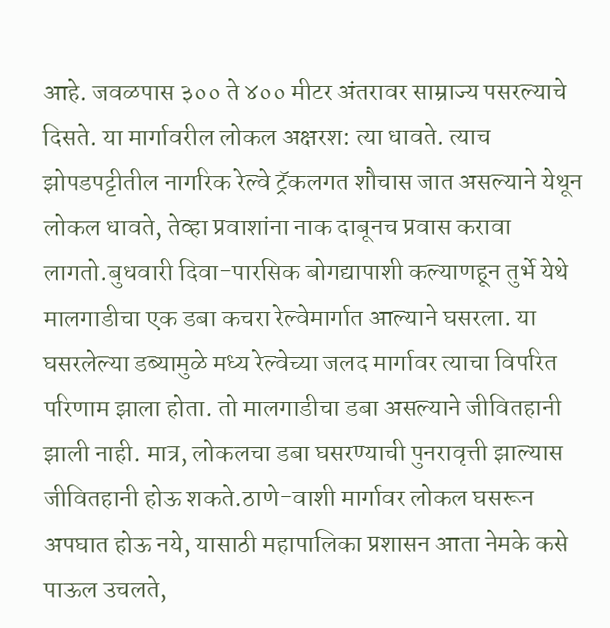आहे. जवळपास ३०० ते ४०० मीटर अंतरावर साम्राज्य पसरल्याचे दिसते. या मार्गावरील लोकल अक्षरश: त्या धावते. त्याच झोपडपट्टीतील नागरिक रेल्वे ट्रॅकलगत शौचास जात असल्याने येथून लोकल धावते, तेव्हा प्रवाशांना नाक दाबूनच प्रवास करावा लागतो.बुधवारी दिवा-पारसिक बोगद्यापाशी कल्याणहून तुर्भे येथे मालगाडीचा एक डबा कचरा रेल्वेमार्गात आल्याने घसरला. या घसरलेल्या डब्यामुळे मध्य रेल्वेच्या जलद मार्गावर त्याचा विपरित परिणाम झाला होता. तो मालगाडीचा डबा असल्याने जीवितहानी झाली नाही. मात्र, लोकलचा डबा घसरण्याची पुनरावृत्ती झाल्यास जीवितहानी होऊ शकते.ठाणे-वाशी मार्गावर लोकल घसरून अपघात होऊ नये, यासाठी महापालिका प्रशासन आता नेमके कसे पाऊल उचलते,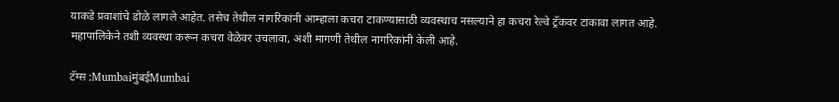याकडे प्रवाशांचे डोळे लागले आहेत. तसेच तेथील नागरिकांनी आम्हाला कचरा टाकण्यासाठी व्यवस्थाच नसल्याने हा कचरा रेल्वे ट्रॅकवर टाकावा लागत आहे. महापालिकेने तशी व्यवस्था करून कचरा वेळेवर उचलावा, अशी मागणी तेथील नागरिकांनी केली आहे.

टॅग्स :MumbaiमुंबईMumbai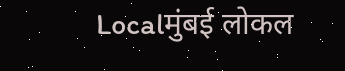Localमुंबई लोकल